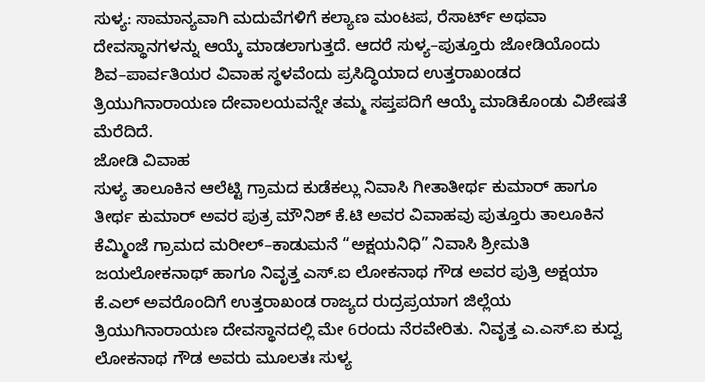ಸುಳ್ಯ: ಸಾಮಾನ್ಯವಾಗಿ ಮದುವೆಗಳಿಗೆ ಕಲ್ಯಾಣ ಮಂಟಪ, ರೆಸಾರ್ಟ್ ಅಥವಾ ದೇವಸ್ಥಾನಗಳನ್ನು ಆಯ್ಕೆ ಮಾಡಲಾಗುತ್ತದೆ. ಆದರೆ ಸುಳ್ಯ–ಪುತ್ತೂರು ಜೋಡಿಯೊಂದು ಶಿವ–ಪಾರ್ವತಿಯರ ವಿವಾಹ ಸ್ಥಳವೆಂದು ಪ್ರಸಿದ್ಧಿಯಾದ ಉತ್ತರಾಖಂಡದ ತ್ರಿಯುಗಿನಾರಾಯಣ ದೇವಾಲಯವನ್ನೇ ತಮ್ಮ ಸಪ್ತಪದಿಗೆ ಆಯ್ಕೆ ಮಾಡಿಕೊಂಡು ವಿಶೇಷತೆ ಮೆರೆದಿದೆ.
ಜೋಡಿ ವಿವಾಹ
ಸುಳ್ಯ ತಾಲೂಕಿನ ಆಲೆಟ್ಟಿ ಗ್ರಾಮದ ಕುಡೆಕಲ್ಲು ನಿವಾಸಿ ಗೀತಾತೀರ್ಥ ಕುಮಾರ್ ಹಾಗೂ ತೀರ್ಥ ಕುಮಾರ್ ಅವರ ಪುತ್ರ ಮೌನಿಶ್ ಕೆ.ಟಿ ಅವರ ವಿವಾಹವು ಪುತ್ತೂರು ತಾಲೂಕಿನ ಕೆಮ್ಮಿಂಜೆ ಗ್ರಾಮದ ಮರೀಲ್–ಕಾಡುಮನೆ “ಅಕ್ಷಯನಿಧಿ” ನಿವಾಸಿ ಶ್ರೀಮತಿ ಜಯಲೋಕನಾಥ್ ಹಾಗೂ ನಿವೃತ್ತ ಎಸ್.ಐ ಲೋಕನಾಥ ಗೌಡ ಅವರ ಪುತ್ರಿ ಅಕ್ಷಯಾ ಕೆ.ಎಲ್ ಅವರೊಂದಿಗೆ ಉತ್ತರಾಖಂಡ ರಾಜ್ಯದ ರುದ್ರಪ್ರಯಾಗ ಜಿಲ್ಲೆಯ ತ್ರಿಯುಗಿನಾರಾಯಣ ದೇವಸ್ಥಾನದಲ್ಲಿ ಮೇ 6ರಂದು ನೆರವೇರಿತು. ನಿವೃತ್ತ ಎ.ಎಸ್.ಐ ಕುದ್ವ ಲೋಕನಾಥ ಗೌಡ ಅವರು ಮೂಲತಃ ಸುಳ್ಯ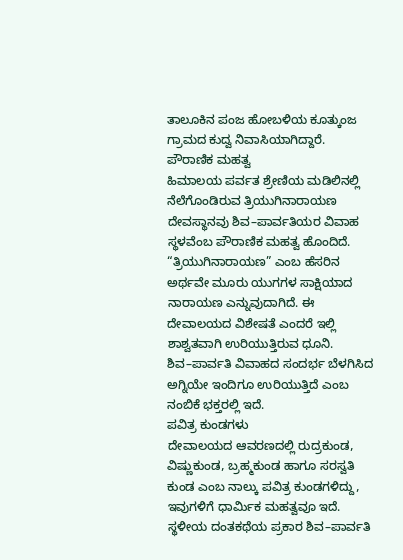ತಾಲೂಕಿನ ಪಂಜ ಹೋಬಳಿಯ ಕೂತ್ಕುಂಜ ಗ್ರಾಮದ ಕುದ್ವ ನಿವಾಸಿಯಾಗಿದ್ದಾರೆ.
ಪೌರಾಣಿಕ ಮಹತ್ವ
ಹಿಮಾಲಯ ಪರ್ವತ ಶ್ರೇಣಿಯ ಮಡಿಲಿನಲ್ಲಿ ನೆಲೆಗೊಂಡಿರುವ ತ್ರಿಯುಗಿನಾರಾಯಣ ದೇವಸ್ಥಾನವು ಶಿವ–ಪಾರ್ವತಿಯರ ವಿವಾಹ ಸ್ಥಳವೆಂಬ ಪೌರಾಣಿಕ ಮಹತ್ವ ಹೊಂದಿದೆ. “ತ್ರಿಯುಗಿನಾರಾಯಣ” ಎಂಬ ಹೆಸರಿನ ಅರ್ಥವೇ ಮೂರು ಯುಗಗಳ ಸಾಕ್ಷಿಯಾದ ನಾರಾಯಣ ಎನ್ನುವುದಾಗಿದೆ. ಈ ದೇವಾಲಯದ ವಿಶೇಷತೆ ಎಂದರೆ ಇಲ್ಲಿ ಶಾಶ್ವತವಾಗಿ ಉರಿಯುತ್ತಿರುವ ಧೂನಿ. ಶಿವ–ಪಾರ್ವತಿ ವಿವಾಹದ ಸಂದರ್ಭ ಬೆಳಗಿಸಿದ ಅಗ್ನಿಯೇ ಇಂದಿಗೂ ಉರಿಯುತ್ತಿದೆ ಎಂಬ ನಂಬಿಕೆ ಭಕ್ತರಲ್ಲಿ ಇದೆ.
ಪವಿತ್ರ ಕುಂಡಗಳು
ದೇವಾಲಯದ ಆವರಣದಲ್ಲಿ ರುದ್ರಕುಂಡ, ವಿಷ್ಣುಕುಂಡ, ಬ್ರಹ್ಮಕುಂಡ ಹಾಗೂ ಸರಸ್ವತಿ ಕುಂಡ ಎಂಬ ನಾಲ್ಕು ಪವಿತ್ರ ಕುಂಡಗಳಿದ್ದು, ಇವುಗಳಿಗೆ ಧಾರ್ಮಿಕ ಮಹತ್ವವೂ ಇದೆ. ಸ್ಥಳೀಯ ದಂತಕಥೆಯ ಪ್ರಕಾರ ಶಿವ–ಪಾರ್ವತಿ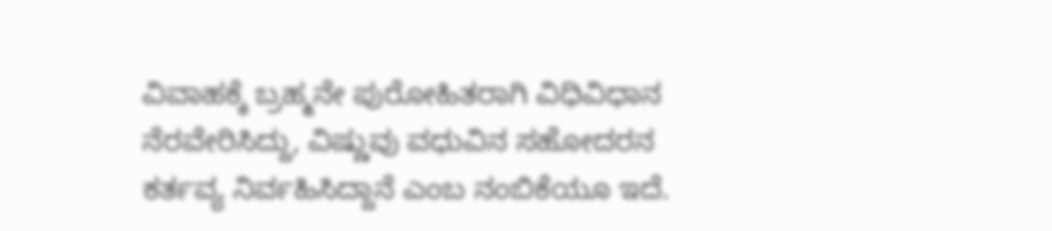ವಿವಾಹಕ್ಕೆ ಬ್ರಹ್ಮನೇ ಪುರೋಹಿತರಾಗಿ ವಿಧಿವಿಧಾನ ನೆರವೇರಿಸಿದ್ದು, ವಿಷ್ಣುವು ವಧುವಿನ ಸಹೋದರನ ಕರ್ತವ್ಯ ನಿರ್ವಹಿಸಿದ್ದಾನೆ ಎಂಬ ನಂಬಿಕೆಯೂ ಇದೆ.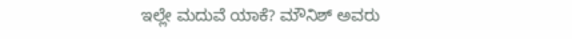ಇಲ್ಲೇ ಮದುವೆ ಯಾಕೆ? ಮೌನಿಶ್ ಅವರು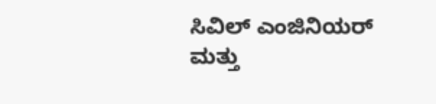ಸಿವಿಲ್ ಎಂಜಿನಿಯರ್ ಮತ್ತು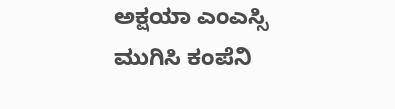ಅಕ್ಷಯಾ ಎಂಎಸ್ಸಿ ಮುಗಿಸಿ ಕಂಪೆನಿ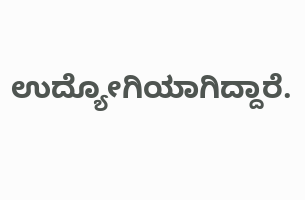ಉದ್ಯೋಗಿಯಾಗಿದ್ದಾರೆ.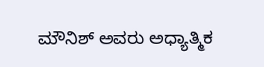ಮೌನಿಶ್ ಅವರು ಅಧ್ಯಾತ್ಮಿಕ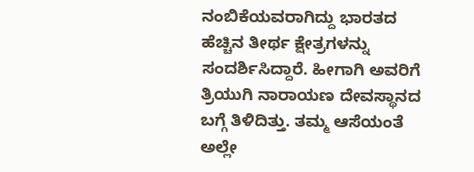ನಂಬಿಕೆಯವರಾಗಿದ್ದು ಭಾರತದ ಹೆಚ್ಚಿನ ತೀರ್ಥ ಕ್ಷೇತ್ರಗಳನ್ನು ಸಂದರ್ಶಿಸಿದ್ದಾರೆ. ಹೀಗಾಗಿ ಅವರಿಗೆ ತ್ರಿಯುಗಿ ನಾರಾಯಣ ದೇವಸ್ಥಾನದ ಬಗ್ಗೆ ತಿಳಿದಿತ್ತು. ತಮ್ಮ ಆಸೆಯಂತೆ ಅಲ್ಲೇ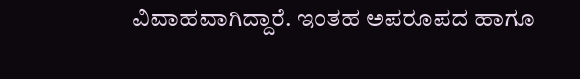ವಿವಾಹವಾಗಿದ್ದಾರೆ. ಇಂತಹ ಅಪರೂಪದ ಹಾಗೂ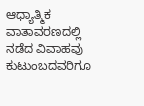ಆಧ್ಯಾತ್ಮಿಕ ವಾತಾವರಣದಲ್ಲಿ ನಡೆದ ವಿವಾಹವು ಕುಟುಂಬದವರಿಗೂ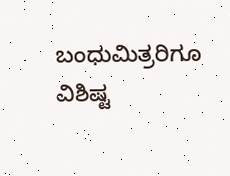ಬಂಧುಮಿತ್ರರಿಗೂ ವಿಶಿಷ್ಟ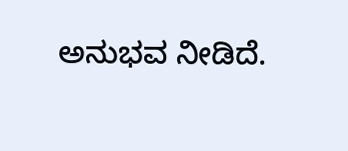ಅನುಭವ ನೀಡಿದೆ.